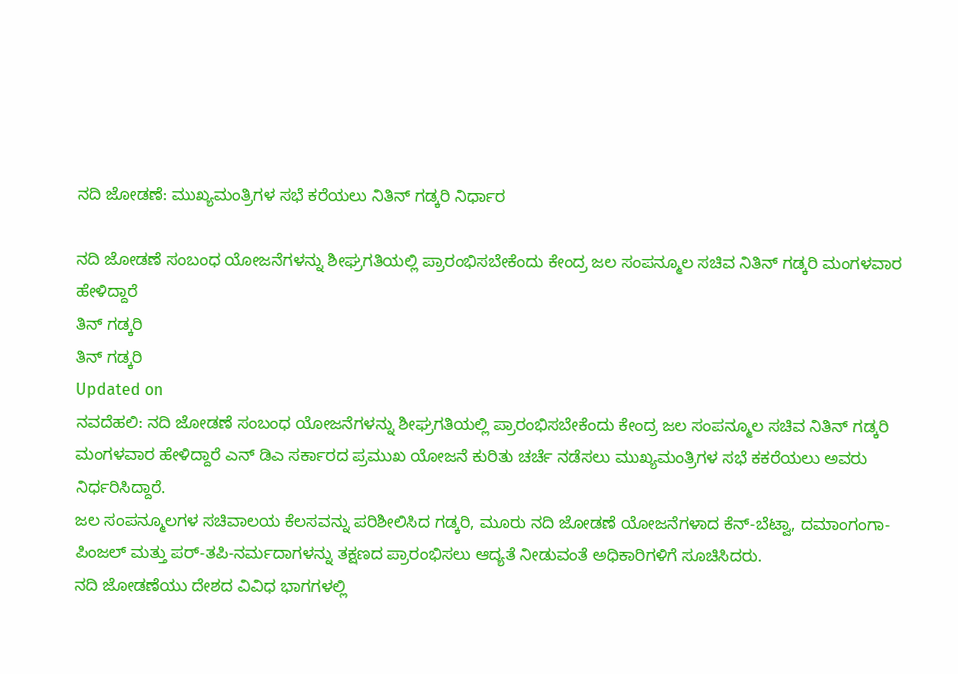ನದಿ ಜೋಡಣೆ: ಮುಖ್ಯಮಂತ್ರಿಗಳ ಸಭೆ ಕರೆಯಲು ನಿತಿನ್ ಗಡ್ಕರಿ ನಿರ್ಧಾರ

ನದಿ ಜೋಡಣೆ ಸಂಬಂಧ ಯೋಜನೆಗಳನ್ನು ಶೀಘ್ರಗತಿಯಲ್ಲಿ ಪ್ರಾರಂಭಿಸಬೇಕೆಂದು ಕೇಂದ್ರ ಜಲ ಸಂಪನ್ಮೂಲ ಸಚಿವ ನಿತಿನ್ ಗಡ್ಕರಿ ಮಂಗಳವಾರ ಹೇಳಿದ್ದಾರೆ
ತಿನ್ ಗಡ್ಕರಿ
ತಿನ್ ಗಡ್ಕರಿ
Updated on
ನವದೆಹಲಿ: ನದಿ ಜೋಡಣೆ ಸಂಬಂಧ ಯೋಜನೆಗಳನ್ನು ಶೀಘ್ರಗತಿಯಲ್ಲಿ ಪ್ರಾರಂಭಿಸಬೇಕೆಂದು ಕೇಂದ್ರ ಜಲ ಸಂಪನ್ಮೂಲ ಸಚಿವ ನಿತಿನ್ ಗಡ್ಕರಿ ಮಂಗಳವಾರ ಹೇಳಿದ್ದಾರೆ ಎನ್ ಡಿಎ ಸರ್ಕಾರದ ಪ್ರಮುಖ ಯೋಜನೆ ಕುರಿತು ಚರ್ಚೆ ನಡೆಸಲು ಮುಖ್ಯಮಂತ್ರಿಗಳ ಸಭೆ ಕಕರೆಯಲು ಅವರು ನಿರ್ಧರಿಸಿದ್ದಾರೆ.
ಜಲ ಸಂಪನ್ಮೂಲಗಳ ಸಚಿವಾಲಯ ಕೆಲಸವನ್ನು ಪರಿಶೀಲಿಸಿದ ಗಡ್ಕರಿ, ಮೂರು ನದಿ ಜೋಡಣೆ ಯೋಜನೆಗಳಾದ ಕೆನ್-ಬೆಟ್ವಾ, ದಮಾಂಗಂಗಾ-ಪಿಂಜಲ್ ಮತ್ತು ಪರ್-ತಪಿ-ನರ್ಮದಾಗಳನ್ನು ತಕ್ಷಣದ ಪ್ರಾರಂಭಿಸಲು ಆದ್ಯತೆ ನೀಡುವಂತೆ ಅಧಿಕಾರಿಗಳಿಗೆ ಸೂಚಿಸಿದರು.
ನದಿ ಜೋಡಣೆಯು ದೇಶದ ವಿವಿಧ ಭಾಗಗಳಲ್ಲಿ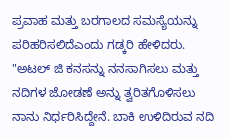ಪ್ರವಾಹ ಮತ್ತು ಬರಗಾಲದ ಸಮಸ್ಯೆಯನ್ನು ಪರಿಹರಿಸಲಿದೆಎಂದು ಗಡ್ಕರಿ ಹೇಳಿದರು.
"ಅಟಲ್ ಜಿ ಕನಸನ್ನು ನನಸಾಗಿಸಲು ಮತ್ತು ನದಿಗಳ ಜೋಡಣೆ ಅನ್ನು ತ್ವರಿತಗೊಳಿಸಲು ನಾನು ನಿರ್ಧರಿಸಿದ್ದೇನೆ. ಬಾಕಿ ಉಳಿದಿರುವ ನದಿ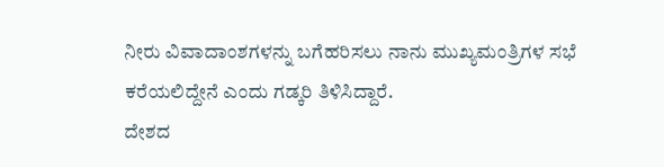ನೀರು ವಿವಾದಾಂಶಗಳನ್ನು ಬಗೆಹರಿಸಲು ನಾನು ಮುಖ್ಯಮಂತ್ರಿಗಳ ಸಭೆ ಕರೆಯಲಿದ್ದೇನೆ ಎಂದು ಗಡ್ಕರಿ ತಿಳಿಸಿದ್ದಾರೆ.
ದೇಶದ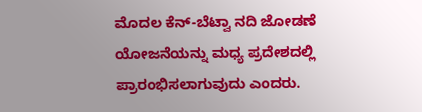ಮೊದಲ ಕೆನ್-ಬೆಟ್ವಾ ನದಿ ಜೋಡಣೆ ಯೋಜನೆಯನ್ನು ಮಧ್ಯ ಪ್ರದೇಶದಲ್ಲಿ ಪ್ರಾರಂಭಿಸಲಾಗುವುದು ಎಂದರು.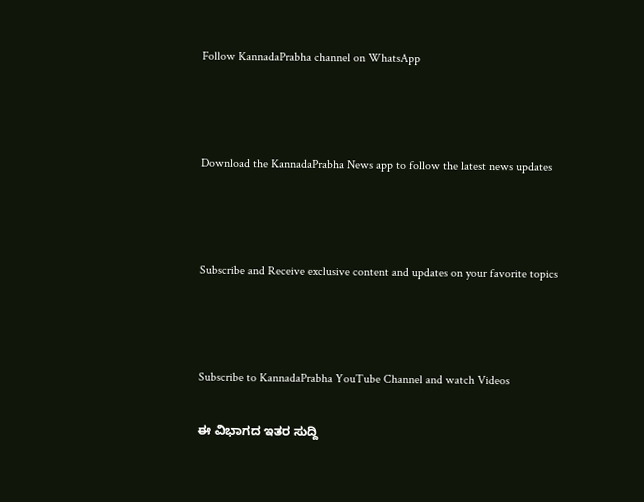Follow KannadaPrabha channel on WhatsApp



Download the KannadaPrabha News app to follow the latest news updates



Subscribe and Receive exclusive content and updates on your favorite topics



Subscribe to KannadaPrabha YouTube Channel and watch Videos

ಈ ವಿಭಾಗದ ಇತರ ಸುದ್ದಿ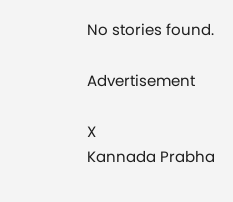No stories found.

Advertisement

X
Kannada Prabha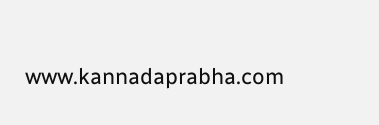www.kannadaprabha.com